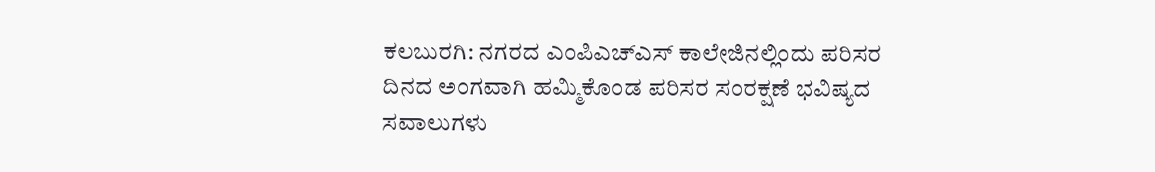ಕಲಬುರಗಿ: ನಗರದ ಎಂಪಿಎಚ್‍ಎಸ್ ಕಾಲೇಜಿನಲ್ಲಿಂದು ಪರಿಸರ ದಿನದ ಅಂಗವಾಗಿ ಹಮ್ಮಿಕೊಂಡ ಪರಿಸರ ಸಂರಕ್ಷಣೆ ಭವಿಷ್ಯದ ಸವಾಲುಗಳು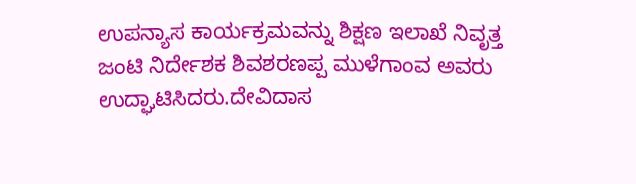ಉಪನ್ಯಾಸ ಕಾರ್ಯಕ್ರಮವನ್ನು ಶಿಕ್ಷಣ ಇಲಾಖೆ ನಿವೃತ್ತ ಜಂಟಿ ನಿರ್ದೇಶಕ ಶಿವಶರಣಪ್ಪ ಮುಳೆಗಾಂವ ಅವರು ಉದ್ಘಾಟಿಸಿದರು.ದೇವಿದಾಸ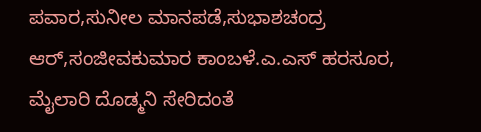ಪವಾರ,ಸುನೀಲ ಮಾನಪಡೆ,ಸುಭಾಶಚಂದ್ರ ಆರ್,ಸಂಜೀವಕುಮಾರ ಕಾಂಬಳೆ.ಎ.ಎಸ್ ಹರಸೂರ, ಮೈಲಾರಿ ದೊಡ್ಮನಿ ಸೇರಿದಂತೆ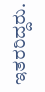ಇತರರಿದ್ದರು.